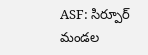ASF: సిర్పూర్ మండల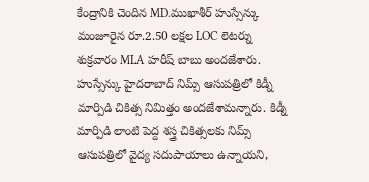కేంద్రానికి చెందిన MD.ముఖాశీర్ హుస్సేన్కు మంజూరైన రూ.2.50 లక్షల LOC లెటర్ను శుక్రవారం MLA హరీష్ బాబు అందజేశారు. హుస్సేన్కు హైదరాబాద్ నిమ్స్ ఆసుపత్రిలో కిడ్నీ మార్పిడి చికిత్స నిమిత్తం అందజేశామన్నారు. కిడ్నీ మార్పిడి లాంటి పెద్ద శస్త్ర చికిత్సలకు నిమ్స్ ఆసుపత్రిలో వైద్య సదుపాయాలు ఉన్నాయని,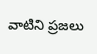వాటిని ప్రజలు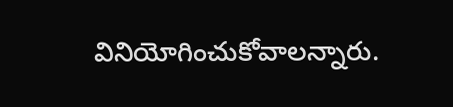వినియోగించుకోవాలన్నారు.